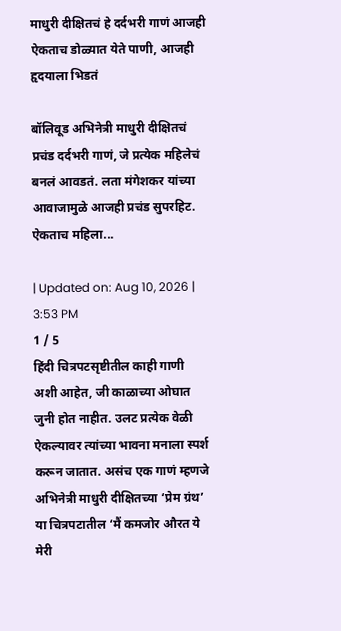माधुरी दीक्षितचं हे दर्दभरी गाणं आजही ऐकताच डोळ्यात येते पाणी, आजही हृदयाला भिडतं

बॉलिवूड अभिनेत्री माधुरी दीक्षितचं प्रचंड दर्दभरी गाणं, जे प्रत्येक महिलेचं बनलं आवडतं. लता मंगेशकर यांच्या आवाजामुळे आजही प्रचंड सुपरहिट. ऐकताच महिला...

| Updated on: Aug 10, 2026 | 3:53 PM
1 / 5
हिंदी चित्रपटसृष्टीतील काही गाणी अशी आहेत, जी काळाच्या ओघात जुनी होत नाहीत. उलट प्रत्येक वेळी ऐकल्यावर त्यांच्या भावना मनाला स्पर्श करून जातात. असंच एक गाणं म्हणजे अभिनेत्री माधुरी दीक्षितच्या ‘प्रेम ग्रंथ’ या चित्रपटातील ‘मैं कमजोर औरत ये मेरी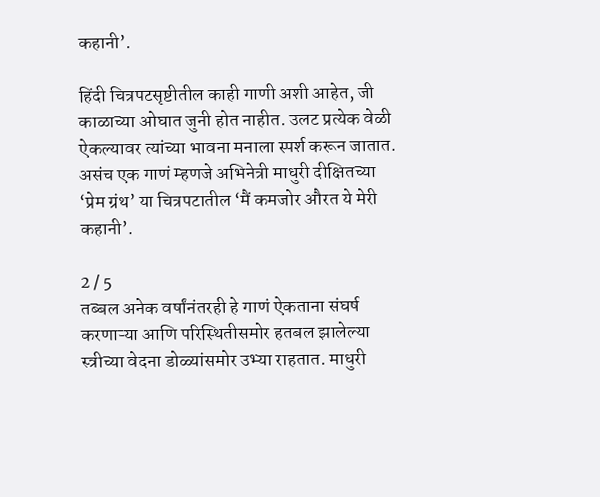कहानी’.

हिंदी चित्रपटसृष्टीतील काही गाणी अशी आहेत, जी काळाच्या ओघात जुनी होत नाहीत. उलट प्रत्येक वेळी ऐकल्यावर त्यांच्या भावना मनाला स्पर्श करून जातात. असंच एक गाणं म्हणजे अभिनेत्री माधुरी दीक्षितच्या ‘प्रेम ग्रंथ’ या चित्रपटातील ‘मैं कमजोर औरत ये मेरी कहानी’.

2 / 5
तब्बल अनेक वर्षांनंतरही हे गाणं ऐकताना संघर्ष करणाऱ्या आणि परिस्थितीसमोर हतबल झालेल्या स्त्रीच्या वेदना डोळ्यांसमोर उभ्या राहतात. माधुरी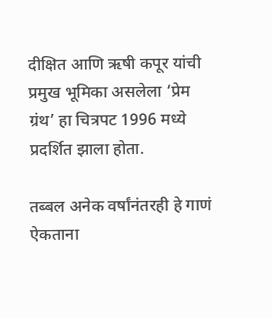दीक्षित आणि ऋषी कपूर यांची प्रमुख भूमिका असलेला ‘प्रेम ग्रंथ’ हा चित्रपट 1996 मध्ये प्रदर्शित झाला होता.

तब्बल अनेक वर्षांनंतरही हे गाणं ऐकताना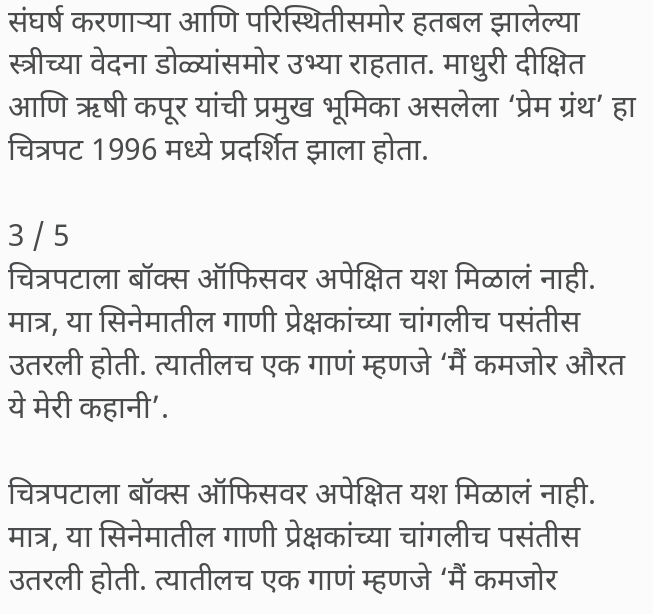संघर्ष करणाऱ्या आणि परिस्थितीसमोर हतबल झालेल्या स्त्रीच्या वेदना डोळ्यांसमोर उभ्या राहतात. माधुरी दीक्षित आणि ऋषी कपूर यांची प्रमुख भूमिका असलेला ‘प्रेम ग्रंथ’ हा चित्रपट 1996 मध्ये प्रदर्शित झाला होता.

3 / 5
चित्रपटाला बॉक्स ऑफिसवर अपेक्षित यश मिळालं नाही. मात्र, या सिनेमातील गाणी प्रेक्षकांच्या चांगलीच पसंतीस उतरली होती. त्यातीलच एक गाणं म्हणजे ‘मैं कमजोर औरत ये मेरी कहानी’.

चित्रपटाला बॉक्स ऑफिसवर अपेक्षित यश मिळालं नाही. मात्र, या सिनेमातील गाणी प्रेक्षकांच्या चांगलीच पसंतीस उतरली होती. त्यातीलच एक गाणं म्हणजे ‘मैं कमजोर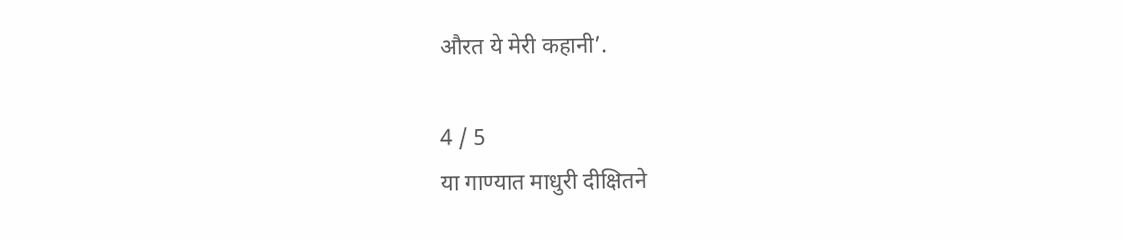औरत ये मेरी कहानी’.

4 / 5
या गाण्यात माधुरी दीक्षितने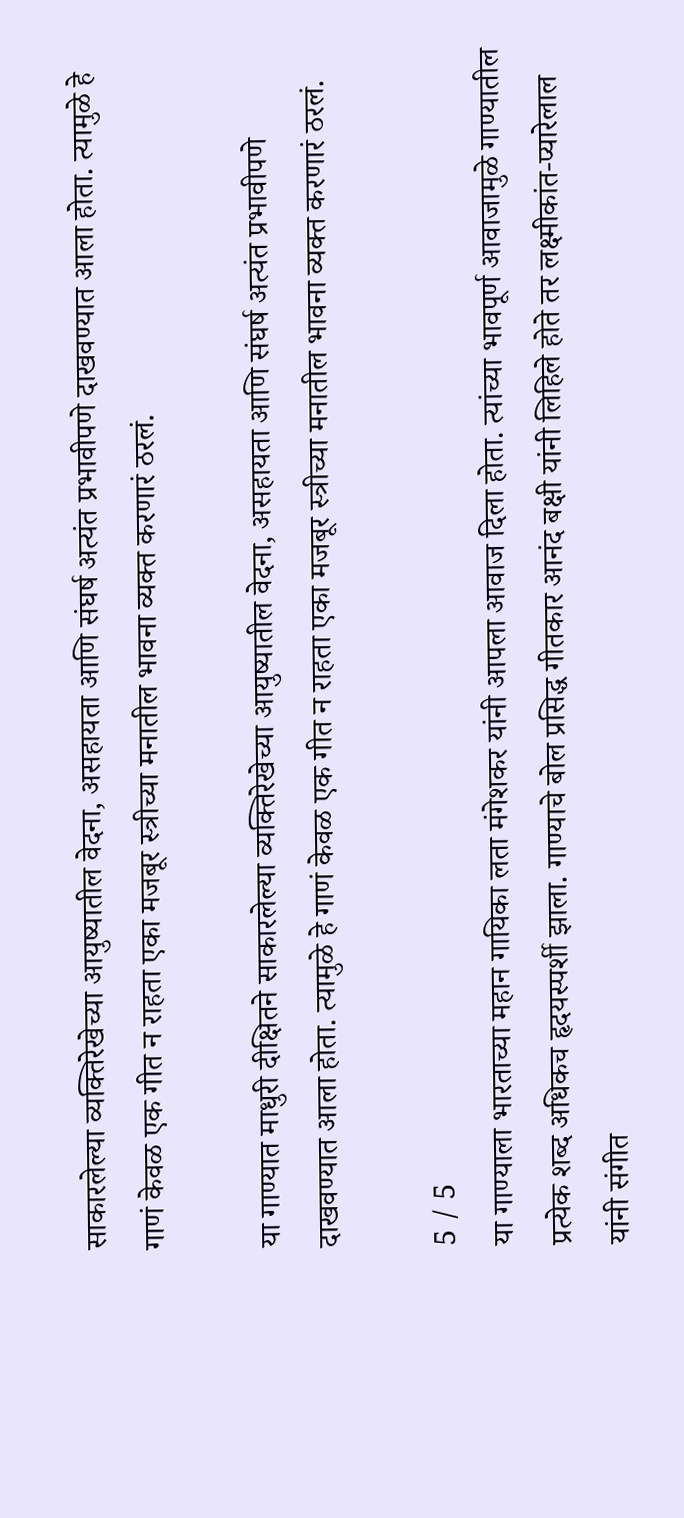साकारलेल्या व्यक्तिरेखेच्या आयुष्यातील वेदना, असहायता आणि संघर्ष अत्यंत प्रभावीपणे दाखवण्यात आला होता. त्यामुळे हे गाणं केवळ एक गीत न राहता एका मजबूर स्त्रीच्या मनातील भावना व्यक्त करणारं ठरलं.

या गाण्यात माधुरी दीक्षितने साकारलेल्या व्यक्तिरेखेच्या आयुष्यातील वेदना, असहायता आणि संघर्ष अत्यंत प्रभावीपणे दाखवण्यात आला होता. त्यामुळे हे गाणं केवळ एक गीत न राहता एका मजबूर स्त्रीच्या मनातील भावना व्यक्त करणारं ठरलं.

5 / 5
या गाण्याला भारताच्या महान गायिका लता मंगेशकर यांनी आपला आवाज दिला होता. त्यांच्या भावपूर्ण आवाजामुळे गाण्यातील प्रत्येक शब्द अधिकच हृदयस्पर्शी झाला. गाण्याचे बोल प्रसिद्ध गीतकार आनंद बक्षी यांनी लिहिले होते तर लक्ष्मीकांत-प्यारेलाल यांनी संगीत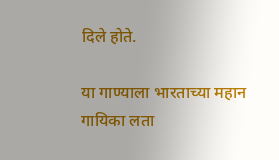दिले होते.

या गाण्याला भारताच्या महान गायिका लता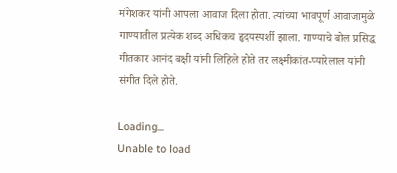मंगेशकर यांनी आपला आवाज दिला होता. त्यांच्या भावपूर्ण आवाजामुळे गाण्यातील प्रत्येक शब्द अधिकच हृदयस्पर्शी झाला. गाण्याचे बोल प्रसिद्ध गीतकार आनंद बक्षी यांनी लिहिले होते तर लक्ष्मीकांत-प्यारेलाल यांनी संगीत दिले होते.

Loading...
Unable to load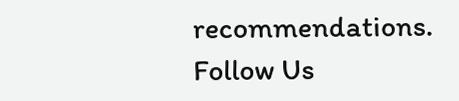recommendations.
Follow Us